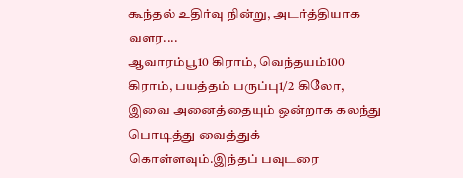கூந்தல் உதிர்வு நின்று, அடர்த்தியாக வளர....
ஆவாரம்பூ10 கிராம், வெந்தயம்100 கிராம், பயத்தம் பருப்பு1/2 கிலோ, இவை அனைத்தையும் ஒன்றாக கலந்து பொடித்து வைத்துக் கொள்ளவும்.இந்தப் பவுடரை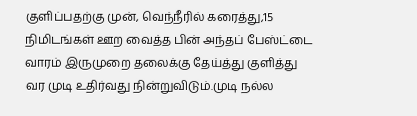குளிப்பதற்கு முன், வெந்நீரில் கரைத்து,15 நிமிடங்கள் ஊற வைத்த பின் அந்தப் பேஸ்ட்டை வாரம் இருமுறை தலைக்கு தேய்த்து குளித்து வர முடி உதிர்வது நின்றுவிடும்.முடி நல்ல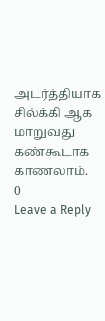அடர்த்தியாக சில்க்கி ஆக மாறுவது கண்கூடாக காணலாம்.
0
Leave a Reply